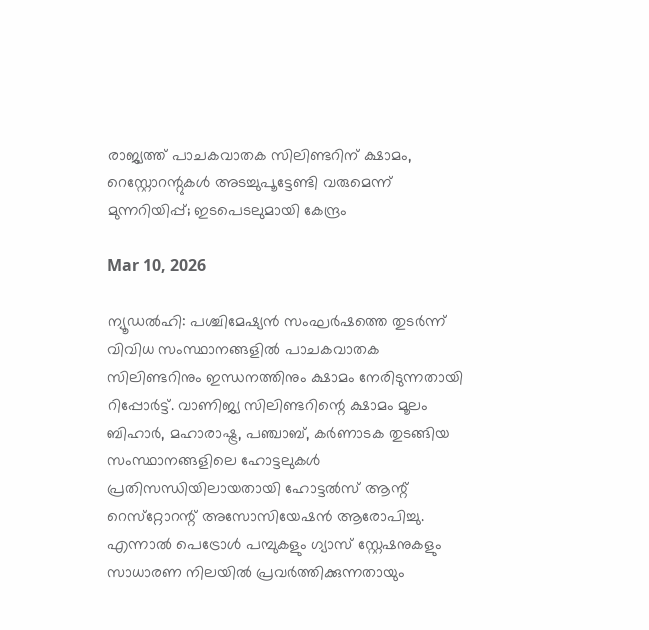രാജ്യത്ത് പാചകവാതക സിലിണ്ടറിന് ക്ഷാമം, റെസ്റ്റോറന്റുകള്‍ അടച്ചുപൂട്ടേണ്ടി വരുമെന്ന് മുന്നറിയിപ്പ്; ഇടപെടലുമായി കേന്ദ്രം

Mar 10, 2026

ന്യൂഡല്‍ഹി: പശ്ചിമേഷ്യന്‍ സംഘര്‍ഷത്തെ തുടര്‍ന്ന് വിവിധ സംസ്ഥാനങ്ങളില്‍ പാചകവാതക സിലിണ്ടറിനും ഇന്ധനത്തിനും ക്ഷാമം നേരിടുന്നതായി റിപ്പോര്‍ട്ട്. വാണിജ്യ സിലിണ്ടറിന്റെ ക്ഷാമം മൂലം ബിഹാര്‍, മഹാരാഷ്ട്ര, പഞ്ചാബ്, കര്‍ണാടക തുടങ്ങിയ സംസ്ഥാനങ്ങളിലെ ഹോട്ടലുകള്‍ പ്രതിസന്ധിയിലായതായി ഹോട്ടല്‍സ് ആന്റ് റെസ്‌റ്റോറന്റ് അസോസിയേഷന്‍ ആരോപിച്ചു. എന്നാല്‍ പെട്രോള്‍ പമ്പുകളും ഗ്യാസ് സ്റ്റേഷനുകളും സാധാരണ നിലയില്‍ പ്രവര്‍ത്തിക്കുന്നതായും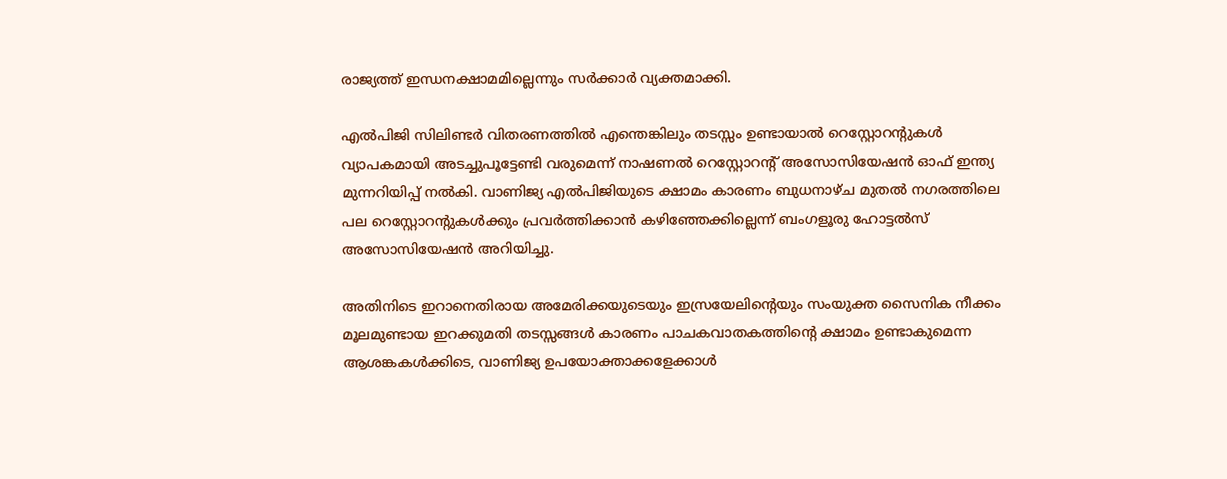രാജ്യത്ത് ഇന്ധനക്ഷാമമില്ലെന്നും സര്‍ക്കാര്‍ വ്യക്തമാക്കി.

എല്‍പിജി സിലിണ്ടര്‍ വിതരണത്തില്‍ എന്തെങ്കിലും തടസ്സം ഉണ്ടായാല്‍ റെസ്റ്റോറന്റുകള്‍ വ്യാപകമായി അടച്ചുപൂട്ടേണ്ടി വരുമെന്ന് നാഷണല്‍ റെസ്റ്റോറന്റ് അസോസിയേഷന്‍ ഓഫ് ഇന്ത്യ മുന്നറിയിപ്പ് നല്‍കി. വാണിജ്യ എല്‍പിജിയുടെ ക്ഷാമം കാരണം ബുധനാഴ്ച മുതല്‍ നഗരത്തിലെ പല റെസ്റ്റോറന്റുകള്‍ക്കും പ്രവര്‍ത്തിക്കാന്‍ കഴിഞ്ഞേക്കില്ലെന്ന് ബംഗളൂരു ഹോട്ടല്‍സ് അസോസിയേഷന്‍ അറിയിച്ചു.

അതിനിടെ ഇറാനെതിരായ അമേരിക്കയുടെയും ഇസ്രയേലിന്റെയും സംയുക്ത സൈനിക നീക്കം മൂലമുണ്ടായ ഇറക്കുമതി തടസ്സങ്ങള്‍ കാരണം പാചകവാതകത്തിന്റെ ക്ഷാമം ഉണ്ടാകുമെന്ന ആശങ്കകള്‍ക്കിടെ, വാണിജ്യ ഉപയോക്താക്കളേക്കാള്‍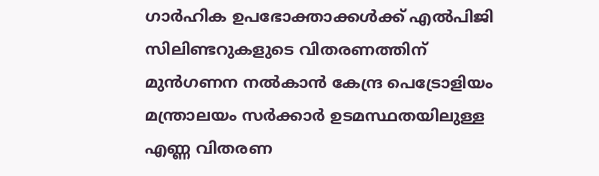ഗാര്‍ഹിക ഉപഭോക്താക്കള്‍ക്ക് എല്‍പിജി സിലിണ്ടറുകളുടെ വിതരണത്തിന് മുന്‍ഗണന നല്‍കാന്‍ കേന്ദ്ര പെട്രോളിയം മന്ത്രാലയം സര്‍ക്കാര്‍ ഉടമസ്ഥതയിലുള്ള എണ്ണ വിതരണ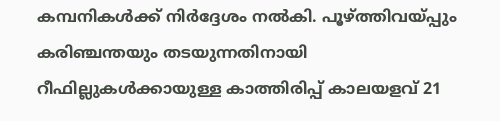കമ്പനികള്‍ക്ക് നിര്‍ദ്ദേശം നല്‍കി. പൂഴ്ത്തിവയ്പ്പും കരിഞ്ചന്തയും തടയുന്നതിനായി റീഫില്ലുകള്‍ക്കായുള്ള കാത്തിരിപ്പ് കാലയളവ് 21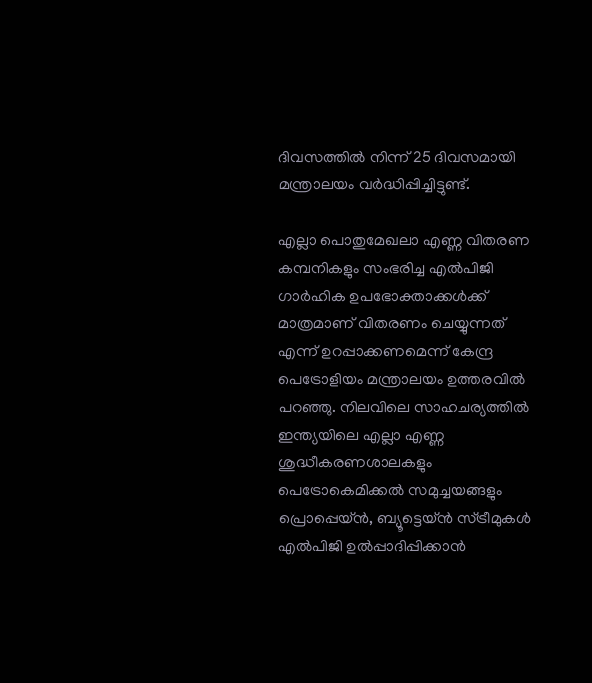ദിവസത്തില്‍ നിന്ന് 25 ദിവസമായി മന്ത്രാലയം വര്‍ദ്ധിപ്പിച്ചിട്ടുണ്ട്.

എല്ലാ പൊതുമേഖലാ എണ്ണ വിതരണ കമ്പനികളും സംഭരിച്ച എല്‍പിജി ഗാര്‍ഹിക ഉപഭോക്താക്കള്‍ക്ക് മാത്രമാണ് വിതരണം ചെയ്യുന്നത് എന്ന് ഉറപ്പാക്കണമെന്ന് കേന്ദ്ര പെട്രോളിയം മന്ത്രാലയം ഉത്തരവില്‍ പറഞ്ഞു. നിലവിലെ സാഹചര്യത്തില്‍ ഇന്ത്യയിലെ എല്ലാ എണ്ണ ശുദ്ധീകരണശാലകളും പെട്രോകെമിക്കല്‍ സമുച്ചയങ്ങളും പ്രൊപ്പെയ്ന്‍, ബ്യൂട്ടെയ്ന്‍ സ്ട്രീമുകള്‍ എല്‍പിജി ഉല്‍പ്പാദിപ്പിക്കാന്‍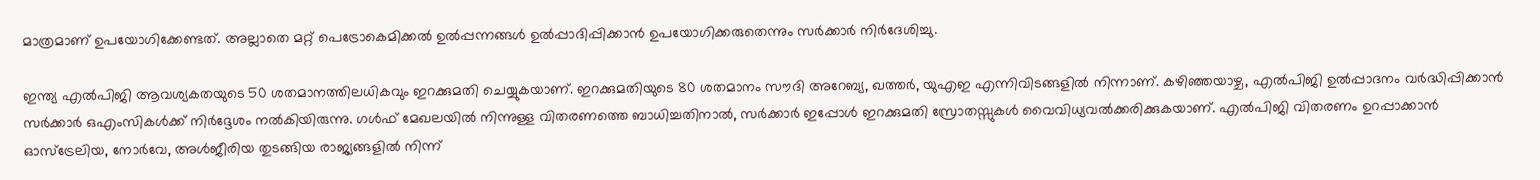മാത്രമാണ് ഉപയോഗിക്കേണ്ടത്. അല്ലാതെ മറ്റ് പെട്രോകെമിക്കല്‍ ഉല്‍പ്പന്നങ്ങള്‍ ഉല്‍പ്പാദിപ്പിക്കാന്‍ ഉപയോഗിക്കരുതെന്നും സര്‍ക്കാര്‍ നിര്‍ദേശിച്ചു.

ഇന്ത്യ എല്‍പിജി ആവശ്യകതയുടെ 50 ശതമാനത്തിലധികവും ഇറക്കുമതി ചെയ്യുകയാണ്. ഇറക്കുമതിയുടെ 80 ശതമാനം സൗദി അറേബ്യ, ഖത്തര്‍, യുഎഇ എന്നിവിടങ്ങളില്‍ നിന്നാണ്. കഴിഞ്ഞയാഴ്ച, എല്‍പിജി ഉല്‍പ്പാദനം വര്‍ദ്ധിപ്പിക്കാന്‍ സര്‍ക്കാര്‍ ഒഎംസികള്‍ക്ക് നിര്‍ദ്ദേശം നല്‍കിയിരുന്നു. ഗള്‍ഫ് മേഖലയില്‍ നിന്നുള്ള വിതരണത്തെ ബാധിച്ചതിനാല്‍, സര്‍ക്കാര്‍ ഇപ്പോള്‍ ഇറക്കുമതി സ്രോതസ്സുകള്‍ വൈവിധ്യവല്‍ക്കരിക്കുകയാണ്. എല്‍പിജി വിതരണം ഉറപ്പാക്കാന്‍ ഓസ്ട്രേലിയ, നോര്‍വേ, അള്‍ജീരിയ തുടങ്ങിയ രാജ്യങ്ങളില്‍ നിന്ന്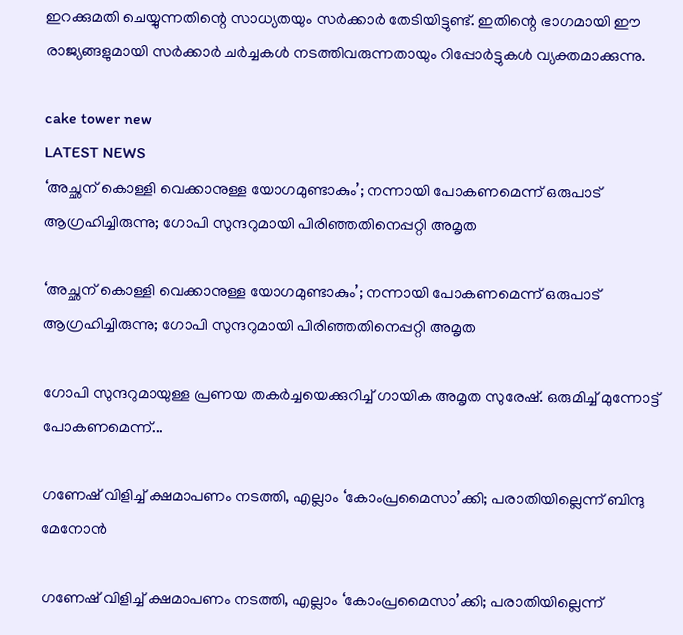ഇറക്കുമതി ചെയ്യുന്നതിന്റെ സാധ്യതയും സര്‍ക്കാര്‍ തേടിയിട്ടുണ്ട്. ഇതിന്റെ ഭാഗമായി ഈ രാജ്യങ്ങളുമായി സര്‍ക്കാര്‍ ചര്‍ച്ചകള്‍ നടത്തിവരുന്നതായും റിപ്പോര്‍ട്ടുകള്‍ വ്യക്തമാക്കുന്നു.

cake tower new
LATEST NEWS
‘അച്ഛന് കൊള്ളി വെക്കാനുള്ള യോഗമുണ്ടാകും’; നന്നായി പോകണമെന്ന് ഒരുപാട് ആഗ്രഹിച്ചിരുന്നു; ഗോപി സുന്ദറുമായി പിരിഞ്ഞതിനെപ്പറ്റി അമൃത

‘അച്ഛന് കൊള്ളി വെക്കാനുള്ള യോഗമുണ്ടാകും’; നന്നായി പോകണമെന്ന് ഒരുപാട് ആഗ്രഹിച്ചിരുന്നു; ഗോപി സുന്ദറുമായി പിരിഞ്ഞതിനെപ്പറ്റി അമൃത

ഗോപി സുന്ദറുമായുള്ള പ്രണയ തകര്‍ച്ചയെക്കുറിച്ച് ഗായിക അമൃത സുരേഷ്. ഒരുമിച്ച് മുന്നോട്ട് പോകണമെന്ന്...

ഗണേഷ് വിളിച്ച് ക്ഷമാപണം നടത്തി, എല്ലാം ‘കോംപ്രമൈസാ’ക്കി; പരാതിയില്ലെന്ന് ബിന്ദു മേനോന്‍

ഗണേഷ് വിളിച്ച് ക്ഷമാപണം നടത്തി, എല്ലാം ‘കോംപ്രമൈസാ’ക്കി; പരാതിയില്ലെന്ന്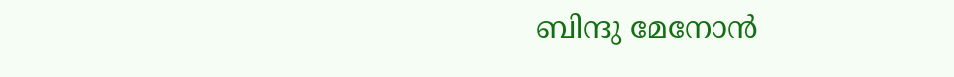ബിന്ദു മേനോന്‍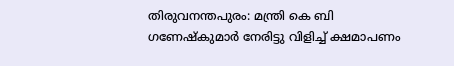തിരുവനന്തപുരം: മന്ത്രി കെ ബി ഗണേഷ്‌കുമാര്‍ നേരിട്ടു വിളിച്ച് ക്ഷമാപണം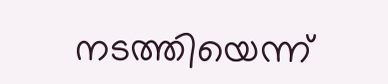നടത്തിയെന്ന്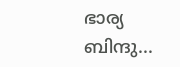ഭാര്യ ബിന്ദു...